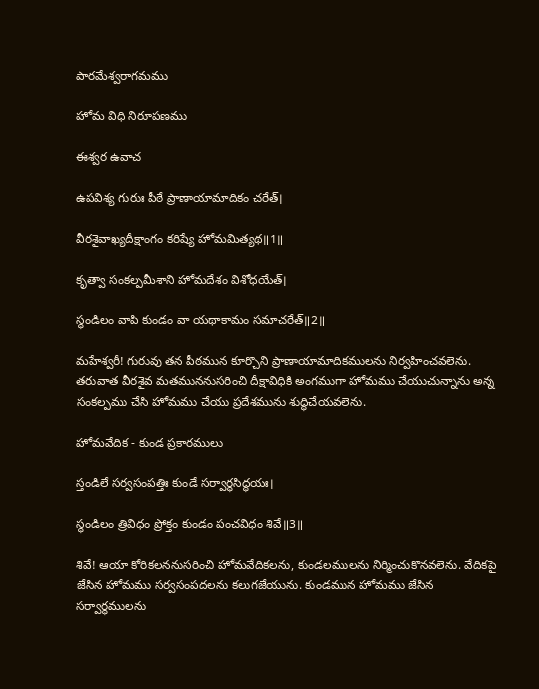పారమేశ్వరాగమము

హోమ విధి నిరూపణము

ఈశ్వర ఉవాచ

ఉపవిశ్య గురుః పీఠే ప్రాణాయామాదికం చరేత్।

వీరశైవాఖ్యదీక్షాంగం కరిష్యే హోమమిత్యథ॥1॥

కృత్వా సంకల్పమీశాని హోమదేశం విశోధయేత్।

స్థండిలం వాపి కుండం వా యథాకామం సమాచరేత్॥2॥

మహేశ్వరీ! గురువు తన పీఠమున కూర్చొని ప్రాణాయామాదికములను నిర్వహించవలెను. తరువాత వీరశైవ మతముననుసరించి దీక్షావిధికి అంగముగా హోమము చేయుచున్నాను అన్న సంకల్పము చేసి హోమము చేయు ప్రదేశమును శుద్ధిచేయవలెను.

హోమవేదిక - కుండ ప్రకారములు

స్తండిలే సర్వసంపత్తిః కుండే సర్వార్థసిద్ధయః।

స్థండిలం త్రివిధం ప్రోక్తం కుండం పంచవిధం శివే॥3॥

శివే! ఆయా కోరికలననుసరించి హోమవేదికలను, కుండలములను నిర్మించుకొనవలెను. వేదికపై జేసిన హోమము సర్వసంపదలను కలుగజేయును. కుండమున హోమము జేసిన సర్వార్థములను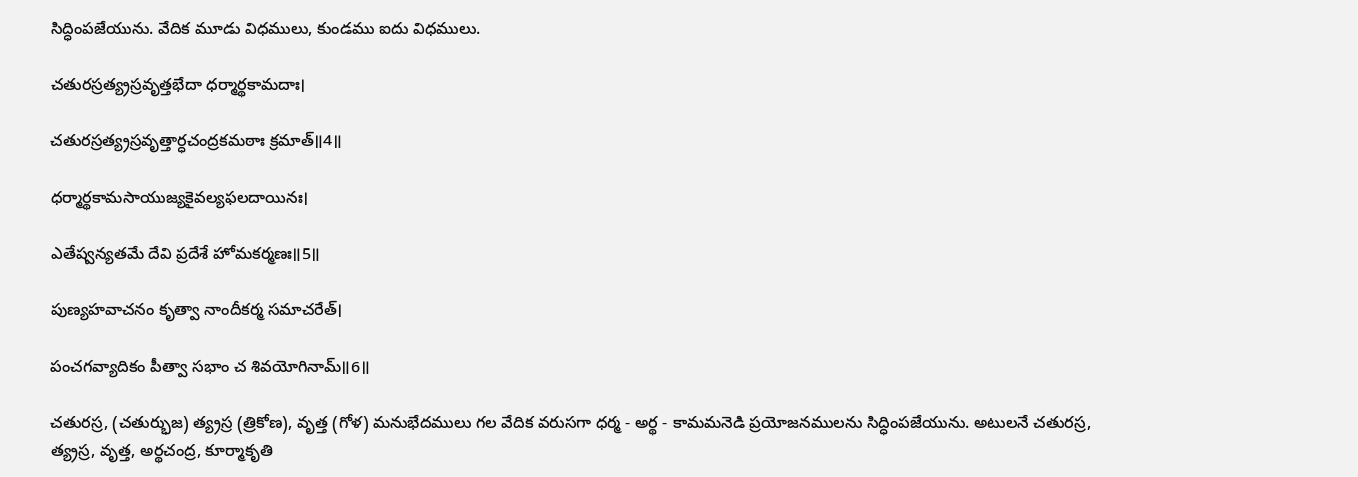సిద్ధింపజేయును. వేదిక మూడు విధములు, కుండము ఐదు విధములు.

చతురస్రత్య్రస్రవృత్తభేదా ధర్మార్థకామదాః।

చతురస్రత్య్రస్రవృత్తార్ధచంద్రకమఠాః క్రమాత్॥4॥

ధర్మార్థకామసాయుజ్యకైవల్యఫలదాయినః।

ఎతేష్వన్యతమే దేవి ప్రదేశే హోమకర్మణః॥5॥

పుణ్యహవాచనం కృత్వా నాందీకర్మ సమాచరేత్।

పంచగవ్యాదికం పీత్వా సభాం చ శివయోగినామ్॥6॥

చతురస్ర, (చతుర్భుజ) త్య్రస్ర (త్రికోణ), వృత్త (గోళ) మనుభేదములు గల వేదిక వరుసగా ధర్మ - అర్థ - కామమనెడి ప్రయోజనములను సిద్ధింపజేయును. అటులనే చతురస్ర, త్య్రస్ర, వృత్త, అర్థచంద్ర, కూర్మాకృతి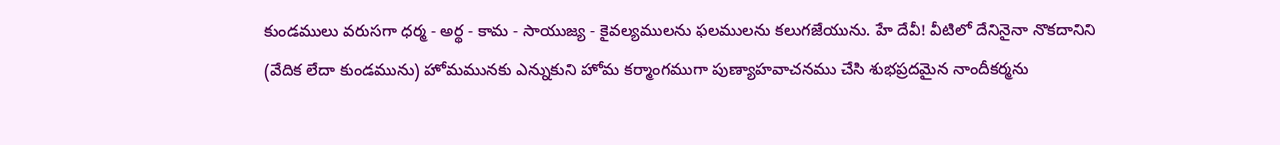కుండములు వరుసగా ధర్మ - అర్థ - కామ - సాయుజ్య - కైవల్యములను ఫలములను కలుగజేయును. హే దేవీ! వీటిలో దేనినైనా నొకదానిని (వేదిక లేదా కుండమును) హోమమునకు ఎన్నుకుని హోమ కర్మాంగముగా పుణ్యాహవాచనము చేసి శుభప్రదమైన నాందీకర్మను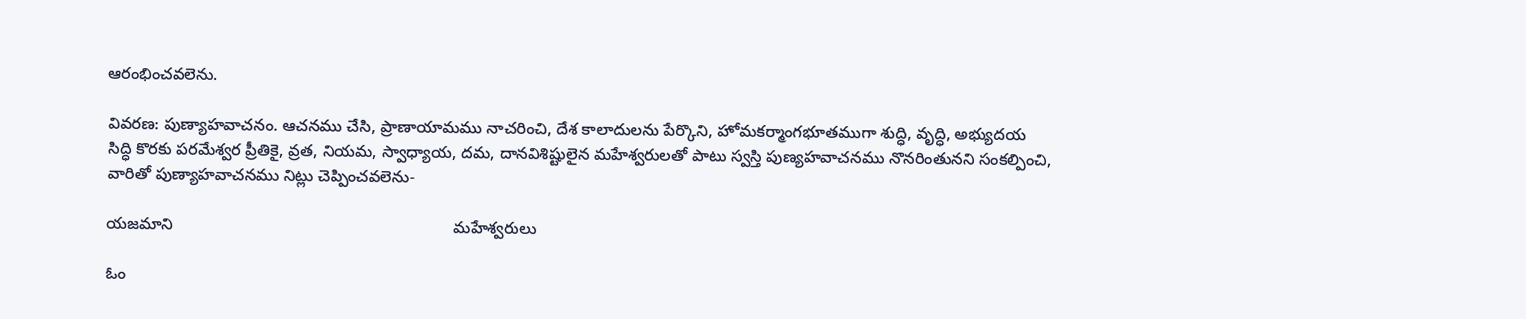ఆరంభించవలెను.

వివరణ: పుణ్యాహవాచనం. ఆచనము చేసి, ప్రాణాయామము నాచరించి, దేశ కాలాదులను పేర్కొని, హోమకర్మాంగభూతముగా శుద్ధి, వృద్ధి, అభ్యుదయ సిద్ధి కొరకు పరమేశ్వర ప్రీతికై, వ్రత, నియమ, స్వాధ్యాయ, దమ, దానవిశిష్టులైన మహేశ్వరులతో పాటు స్వస్తి పుణ్యహవాచనము నొనరింతునని సంకల్పించి, వారితో పుణ్యాహవాచనము నిట్లు చెప్పించవలెను-

యజమాని                                                              మహేశ్వరులు

ఓం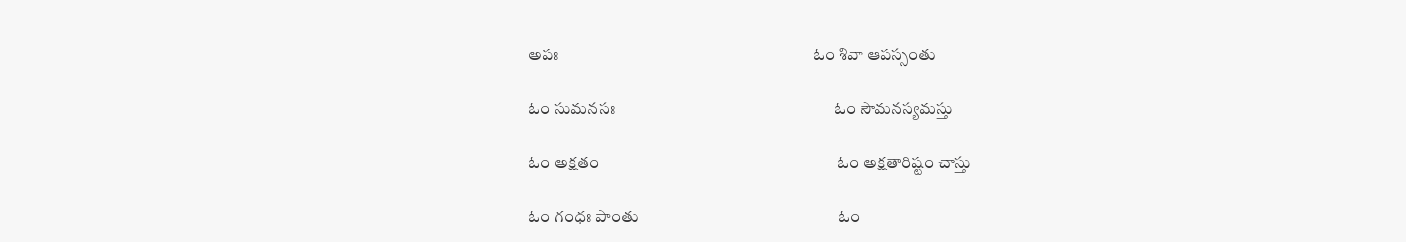అపః                                                                 ఓం శివా ఆపస్సంతు

ఓం సుమనసః                                                        ఓం సౌమనస్యమస్తు

ఓం అక్షతం                                                             ఓం అక్షతారిష్టం చాస్తు

ఓం గంధః పాంతు                                                   ఓం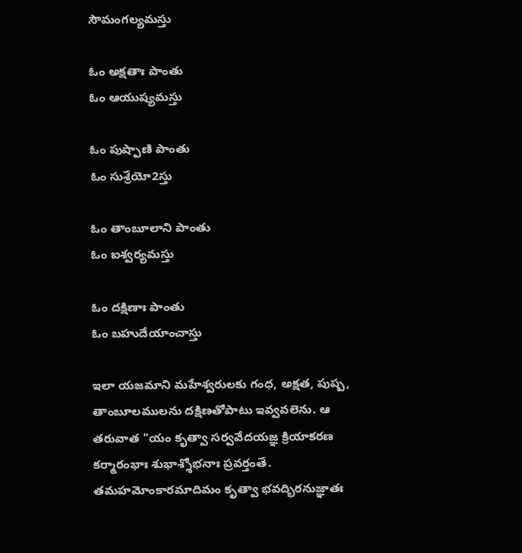సౌమంగల్యమస్తు

ఓం అక్షతాః పాంతు                                                ఓం ఆయుష్యమస్తు

ఓం పుష్పాణి పాంతు                                               ఓం సుశ్రేయో2స్తు

ఓం తాంబూలాని పాంతు                                        ఓం ఐశ్వర్యమస్తు

ఓం దక్షిణాః పాంతు                                                ఓం బహుదేయాంచాస్తు

ఇలా యజమాని మహేశ్వరులకు గంధ, అక్షత, పుష్ప, తాంబూలములను దక్షిణతోపాటు ఇవ్వవలెను. ఆ తరువాత "యం కృత్వా సర్వవేదయజ్ఞ క్రియాకరణ కర్మారంభాః శుభాశ్శోభనాః ప్రవర్తంతే. తమహమోంకారమాదిమం కృత్వా భవద్భిరనుజ్ఞాతః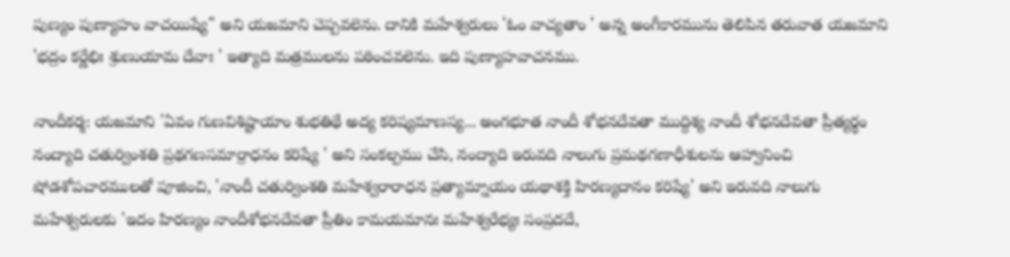పుణ్యం పుణ్యాహం వాచయిష్యే" అని యజమాని చెప్పవలెను. దానికి మహేశ్వరులు 'ఓం వాచ్యతాం ' అన్న అంగీకారమును తెలిపిన తరువాత యజమాని 'భద్రం కర్ణేభిః శ్రుణుయామ దేవాః ' ఇత్యాది మత్రములను పఠించవలెను. ఇది పుణ్యాహవాచనము.

నాందీకర్మ: యజమాని 'ఏవం గుణవిశిష్టాయాం శుభతిథే అద్య కరిష్యమాణస్య... అంగభూత నాందీ శోభనదేవతా ముద్దిశ్య నాందీ శోభనదేవతా ప్రీత్యర్థం నంద్యాది చతుర్వింశతి ప్రథగణసమార్రాధనం కరిష్యే ' అని సంకల్పము చేసి, నంద్యాది ఇరువది నాలుగు ప్రమథగణాధీశులను ఆహ్వానించి షోడశోపచారములతో పూజించి, 'నాందీ చతుర్వింశతి మహేశ్వరారాధన ప్రత్యామ్నాయం యథాశక్తి హిరణ్యదానం కరిష్యే' అని ఇరువది నాలుగు మహేశ్వరులకు 'ఇదం హిరణ్యం నాందీశోభనదేవతా ప్రీతిం కామయమానః మహేశ్వరేభ్యః సంప్రదదే,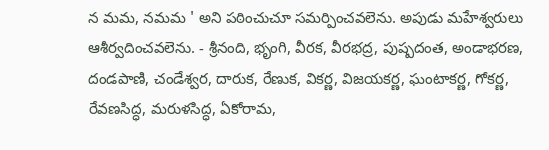న మమ, నమమ ' అని పఠించుచూ సమర్పించవలెను. అపుడు మహేశ్వరులు ఆశీర్వదించవలెను. - శ్రీనంది, భృంగి, వీరక, వీరభద్ర, పుష్పదంత, అండాభరణ, దండపాణి, చండేశ్వర, దారుక, రేణుక, వికర్ణ, విజయకర్ణ, ఘంటాకర్ణ, గోకర్ణ, రేవణసిద్ధ, మరుళసిద్ధ, ఏకోరామ,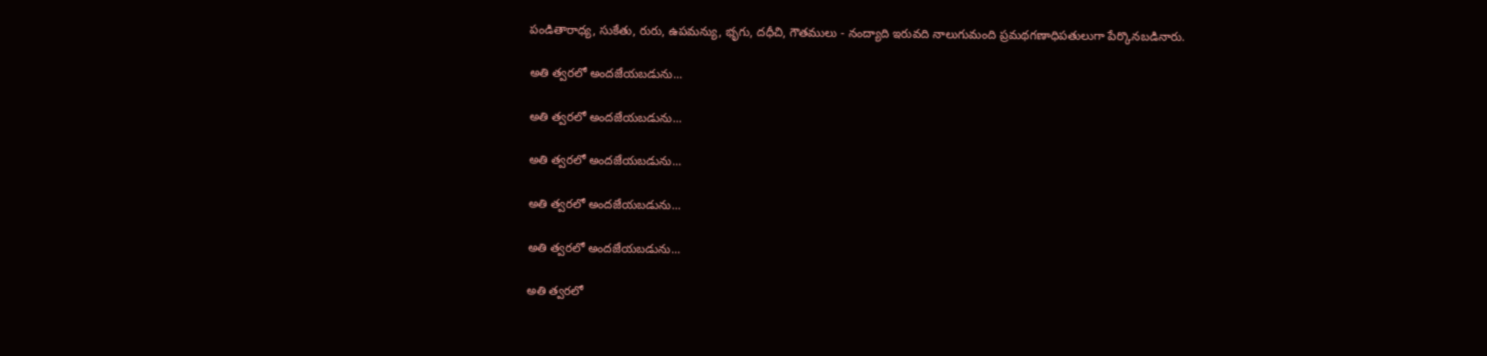పండితారాధ్య, సుకేతు, రురు, ఉపమన్యు, భృగు, దధీచి, గౌతములు - నంద్యాది ఇరువది నాలుగుమంది ప్రమథగణాధిపతులుగా పేర్కొనబడినారు.

అతి త్వరలో అందజేయబడును...

అతి త్వరలో అందజేయబడును...

అతి త్వరలో అందజేయబడును...

అతి త్వరలో అందజేయబడును...

అతి త్వరలో అందజేయబడును...

అతి త్వరలో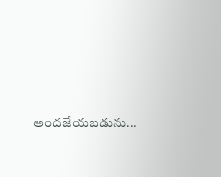అందజేయబడును...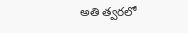అతి త్వరలో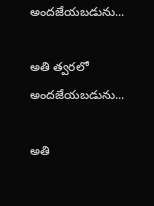అందజేయబడును...

అతి త్వరలో అందజేయబడును...

అతి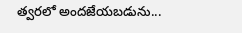త్వరలో అందజేయబడును...